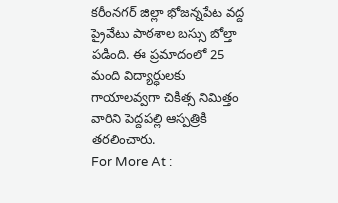కరీంనగర్ జిల్లా భోజన్నపేట వద్ద ప్రైవేటు పాఠశాల బస్సు బోల్తా పడింది. ఈ ప్రమాదంలో 25 మంది విద్యార్ధులకు గాయాలవ్వగా చికిత్స నిమిత్తం వారిని పెద్దపల్లి ఆస్పత్రికి తరలించారు.
For More At :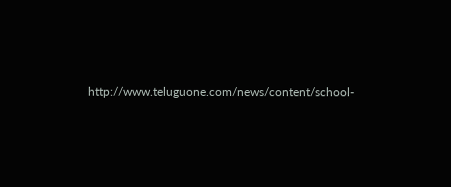http://www.teluguone.com/news/content/school-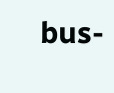bus-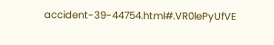accident-39-44754.html#.VR0lePyUfVE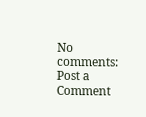No comments:
Post a Comment